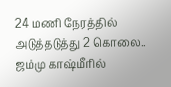24 மணி நேரத்தில் அடுத்தடுத்து 2 கொலை.. ஜம்மு காஷ்மீரில்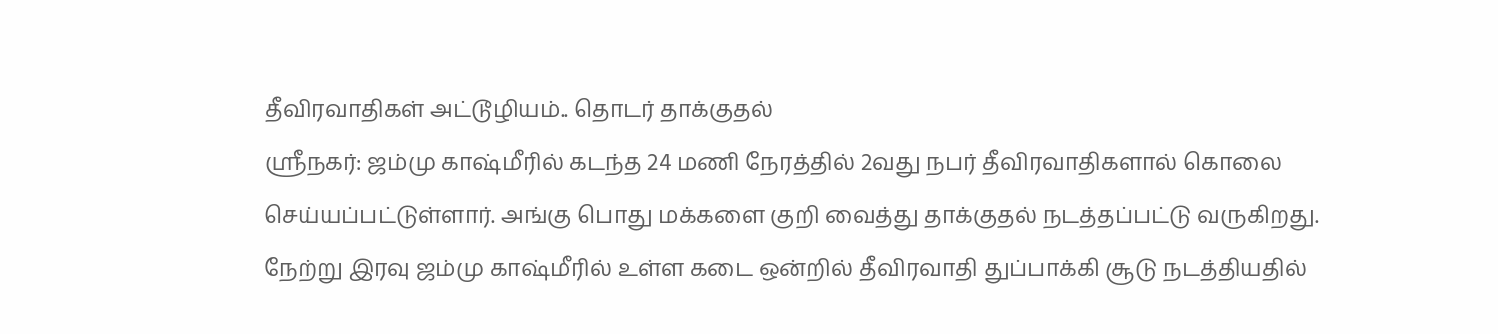தீவிரவாதிகள் அட்டூழியம்.. தொடர் தாக்குதல்
ஸ்ரீநகர்: ஜம்மு காஷ்மீரில் கடந்த 24 மணி நேரத்தில் 2வது நபர் தீவிரவாதிகளால் கொலை செய்யப்பட்டுள்ளார். அங்கு பொது மக்களை குறி வைத்து தாக்குதல் நடத்தப்பட்டு வருகிறது.
நேற்று இரவு ஜம்மு காஷ்மீரில் உள்ள கடை ஒன்றில் தீவிரவாதி துப்பாக்கி சூடு நடத்தியதில்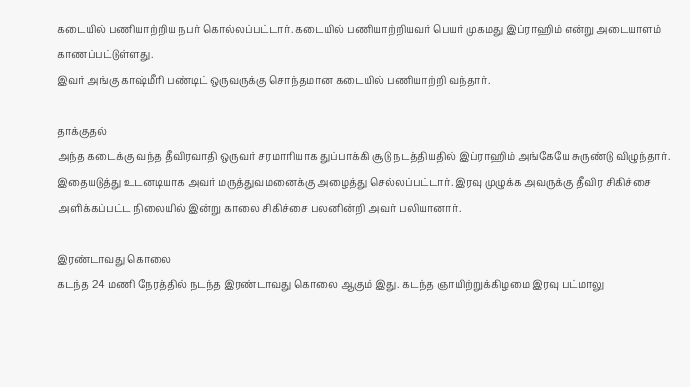கடையில் பணியாற்றிய நபர் கொல்லப்பட்டார். கடையில் பணியாற்றியவர் பெயர் முகமது இப்ராஹிம் என்று அடையாளம் காணப்பட்டுள்ளது.
இவர் அங்கு காஷ்மீரி பண்டிட் ஒருவருக்கு சொந்தமான கடையில் பணியாற்றி வந்தார்.

தாக்குதல்
அந்த கடைக்கு வந்த தீவிரவாதி ஒருவர் சரமாரியாக துப்பாக்கி சூடு நடத்தியதில் இப்ராஹிம் அங்கேயே சுருண்டு விழுந்தார். இதையடுத்து உடனடியாக அவர் மருத்துவமனைக்கு அழைத்து செல்லப்பட்டார். இரவு முழுக்க அவருக்கு தீவிர சிகிச்சை அளிக்கப்பட்ட நிலையில் இன்று காலை சிகிச்சை பலனின்றி அவர் பலியானார்.

இரண்டாவது கொலை
கடந்த 24 மணி நேரத்தில் நடந்த இரண்டாவது கொலை ஆகும் இது. கடந்த ஞாயிற்றுக்கிழமை இரவு பட்மாலு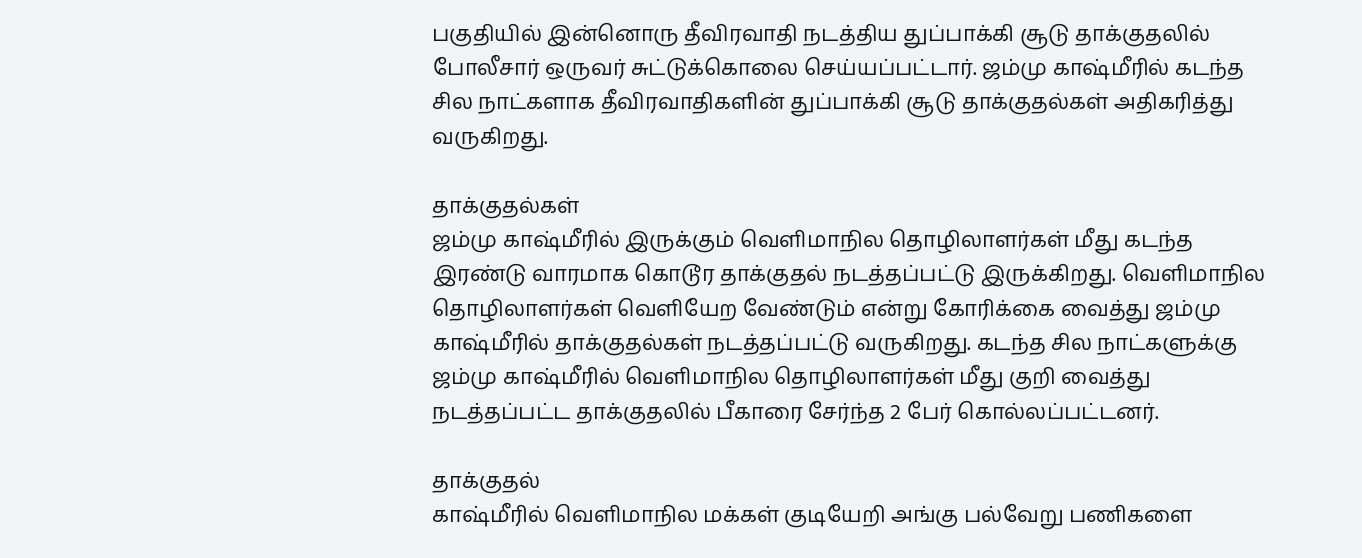பகுதியில் இன்னொரு தீவிரவாதி நடத்திய துப்பாக்கி சூடு தாக்குதலில் போலீசார் ஒருவர் சுட்டுக்கொலை செய்யப்பட்டார். ஜம்மு காஷ்மீரில் கடந்த சில நாட்களாக தீவிரவாதிகளின் துப்பாக்கி சூடு தாக்குதல்கள் அதிகரித்து வருகிறது.

தாக்குதல்கள்
ஜம்மு காஷ்மீரில் இருக்கும் வெளிமாநில தொழிலாளர்கள் மீது கடந்த இரண்டு வாரமாக கொடூர தாக்குதல் நடத்தப்பட்டு இருக்கிறது. வெளிமாநில தொழிலாளர்கள் வெளியேற வேண்டும் என்று கோரிக்கை வைத்து ஜம்மு காஷ்மீரில் தாக்குதல்கள் நடத்தப்பட்டு வருகிறது. கடந்த சில நாட்களுக்கு ஜம்மு காஷ்மீரில் வெளிமாநில தொழிலாளர்கள் மீது குறி வைத்து நடத்தப்பட்ட தாக்குதலில் பீகாரை சேர்ந்த 2 பேர் கொல்லப்பட்டனர்.

தாக்குதல்
காஷ்மீரில் வெளிமாநில மக்கள் குடியேறி அங்கு பல்வேறு பணிகளை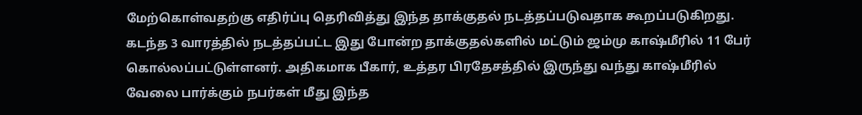மேற்கொள்வதற்கு எதிர்ப்பு தெரிவித்து இந்த தாக்குதல் நடத்தப்படுவதாக கூறப்படுகிறது. கடந்த 3 வாரத்தில் நடத்தப்பட்ட இது போன்ற தாக்குதல்களில் மட்டும் ஜம்மு காஷ்மீரில் 11 பேர் கொல்லப்பட்டுள்ளனர். அதிகமாக பீகார், உத்தர பிரதேசத்தில் இருந்து வந்து காஷ்மீரில் வேலை பார்க்கும் நபர்கள் மீது இந்த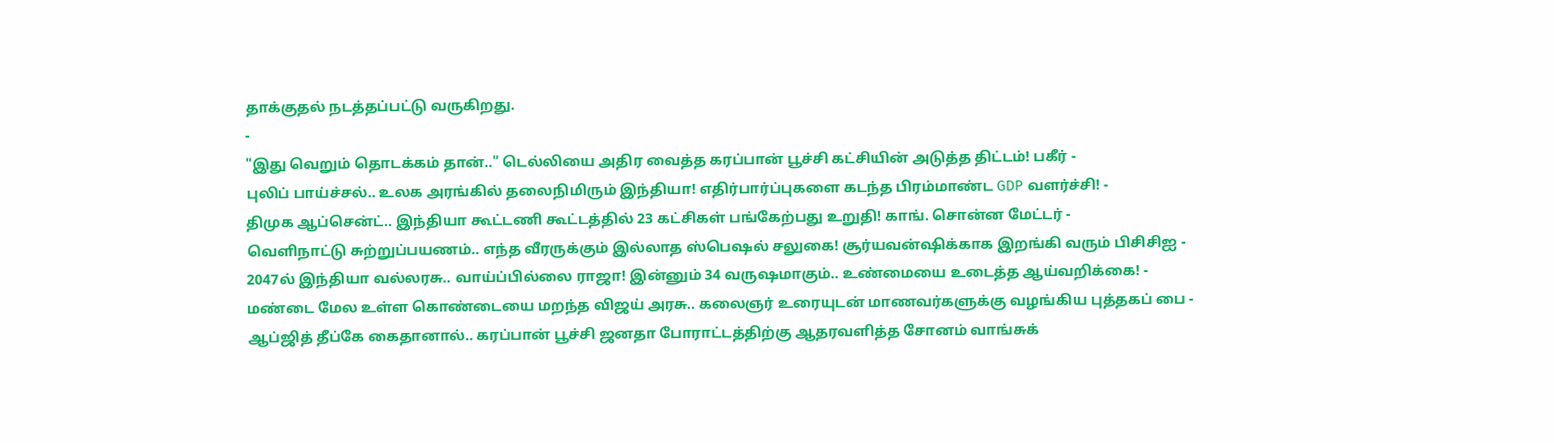தாக்குதல் நடத்தப்பட்டு வருகிறது.
-
"இது வெறும் தொடக்கம் தான்.." டெல்லியை அதிர வைத்த கரப்பான் பூச்சி கட்சியின் அடுத்த திட்டம்! பகீர் -
புலிப் பாய்ச்சல்.. உலக அரங்கில் தலைநிமிரும் இந்தியா! எதிர்பார்ப்புகளை கடந்த பிரம்மாண்ட GDP வளர்ச்சி! -
திமுக ஆப்சென்ட்.. இந்தியா கூட்டணி கூட்டத்தில் 23 கட்சிகள் பங்கேற்பது உறுதி! காங். சொன்ன மேட்டர் -
வெளிநாட்டு சுற்றுப்பயணம்.. எந்த வீரருக்கும் இல்லாத ஸ்பெஷல் சலுகை! சூர்யவன்ஷிக்காக இறங்கி வரும் பிசிசிஐ -
2047ல் இந்தியா வல்லரசு.. வாய்ப்பில்லை ராஜா! இன்னும் 34 வருஷமாகும்.. உண்மையை உடைத்த ஆய்வறிக்கை! -
மண்டை மேல உள்ள கொண்டையை மறந்த விஜய் அரசு.. கலைஞர் உரையுடன் மாணவர்களுக்கு வழங்கிய புத்தகப் பை -
ஆப்ஜித் தீப்கே கைதானால்.. கரப்பான் பூச்சி ஜனதா போராட்டத்திற்கு ஆதரவளித்த சோனம் வாங்சுக்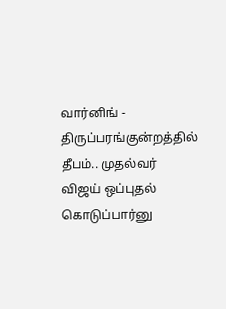வார்னிங் -
திருப்பரங்குன்றத்தில் தீபம்.. முதல்வர் விஜய் ஒப்புதல் கொடுப்பார்னு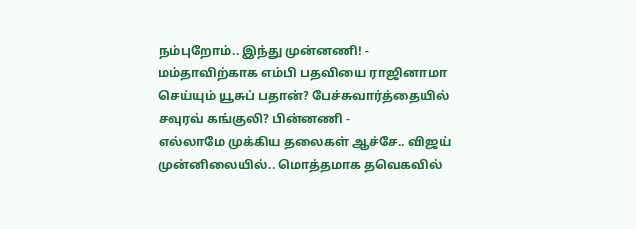நம்புறோம்.. இந்து முன்னணி! -
மம்தாவிற்காக எம்பி பதவியை ராஜினாமா செய்யும் யூசுப் பதான்? பேச்சுவார்த்தையில் சவுரவ் கங்குலி? பின்னணி -
எல்லாமே முக்கிய தலைகள் ஆச்சே.. விஜய் முன்னிலையில்.. மொத்தமாக தவெகவில்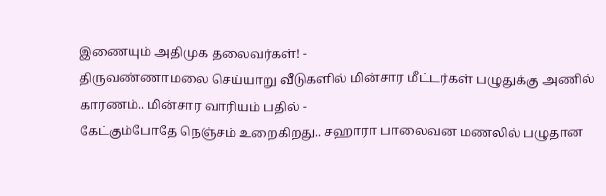இணையும் அதிமுக தலைவர்கள்! -
திருவண்ணாமலை செய்யாறு வீடுகளில் மின்சார மீட்டர்கள் பழுதுக்கு அணில் காரணம்.. மின்சார வாரியம் பதில் -
கேட்கும்போதே நெஞ்சம் உறைகிறது.. சஹாரா பாலைவன மணலில் பழுதான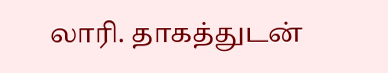லாரி. தாகத்துடன்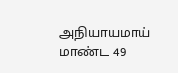அநியாயமாய் மாண்ட 49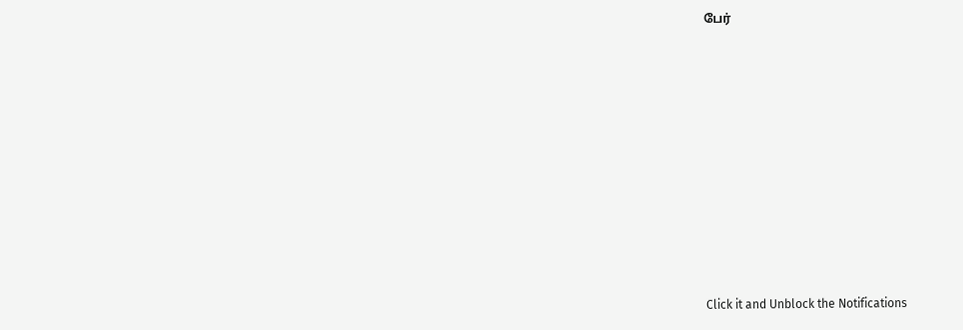பேர்












Click it and Unblock the Notifications